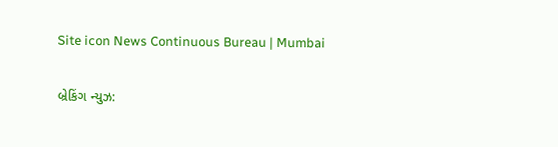Site icon News Continuous Bureau | Mumbai

બ્રેકિંગ ન્યુઝ: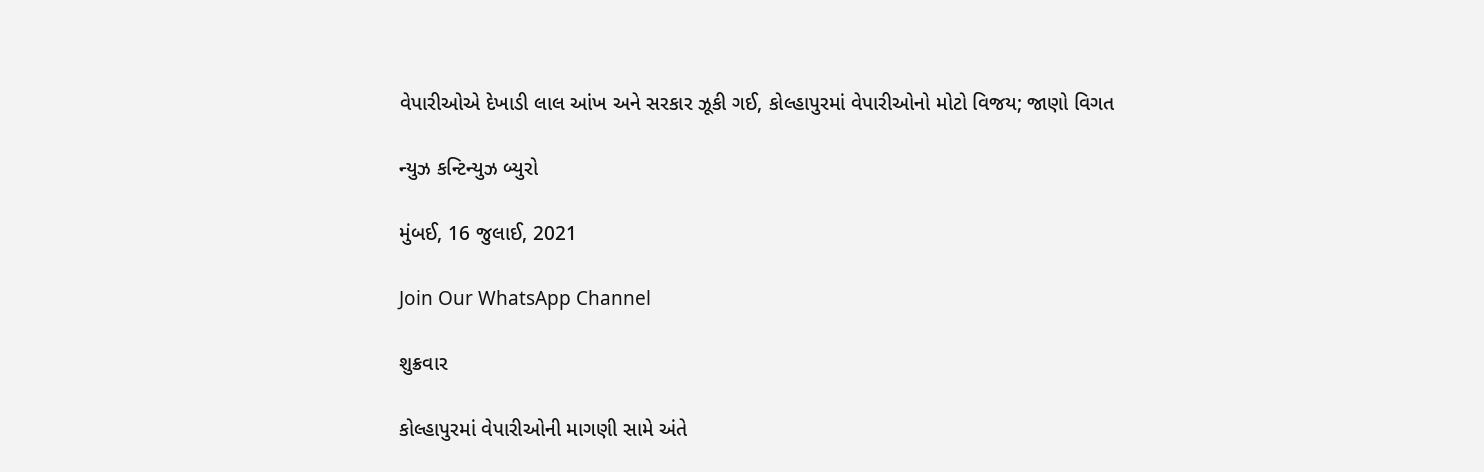વેપારીઓએ દેખાડી લાલ આંખ અને સરકાર ઝૂકી ગઈ, કોલ્હાપુરમાં વેપારીઓનો મોટો વિજય; જાણો વિગત

ન્યુઝ કન્ટિન્યુઝ બ્યુરો

મુંબઈ, 16 જુલાઈ, 2021

Join Our WhatsApp Channel

શુક્રવાર

કોલ્હાપુરમાં વેપારીઓની માગણી સામે અંતે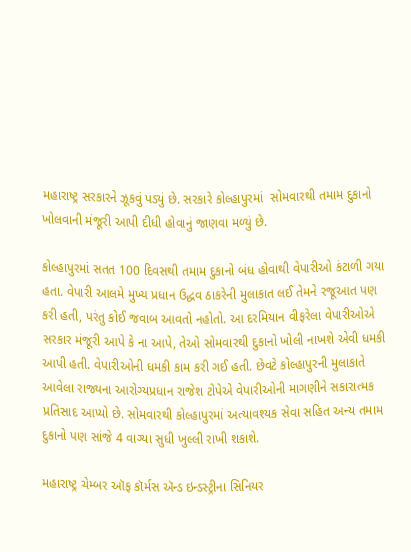મહારાષ્ટ્ર સરકારને ઝૂકવું પડ્યું છે. સરકારે કોલ્હાપુરમાં  સોમવારથી તમામ દુકાનો ખોલવાની મંજૂરી આપી દીધી હોવાનું જાણવા મળ્યું છે.

કોલ્હાપુરમાં સતત 100 દિવસથી તમામ દુકાનો બંધ હોવાથી વેપારીઓ કંટાળી ગયા હતા. વેપારી આલમે મુખ્ય પ્રધાન ઉદ્ધવ ઠાકરેની મુલાકાત લઈ તેમને રજૂઆત પણ કરી હતી, પરંતુ કોઈ જવાબ આવતો નહોતો. આ દરમિયાન વીફરેલા વેપારીઓએ સરકાર મંજૂરી આપે કે ના આપે, તેઓ સોમવારથી દુકાનો ખોલી નાખશે એવી ધમકી આપી હતી. વેપારીઓની ધમકી કામ કરી ગઈ હતી. છેવટે કોલ્હાપુરની મુલાકાતે આવેલા રાજ્યના આરોગ્યપ્રધાન રાજેશ ટોપેએ વેપારીઓની માગણીને સકારાત્મક પ્રતિસાદ આપ્યો છે. સોમવારથી કોલ્હાપુરમાં અત્યાવશ્યક સેવા સહિત અન્ય તમામ દુકાનો પણ સાંજે 4 વાગ્યા સુધી ખુલ્લી રાખી શકાશે.

મહારાષ્ટ્ર ચેમ્બર ઑફ કૉર્મસ ઍન્ડ ઇન્ડસ્ટ્રીના સિનિયર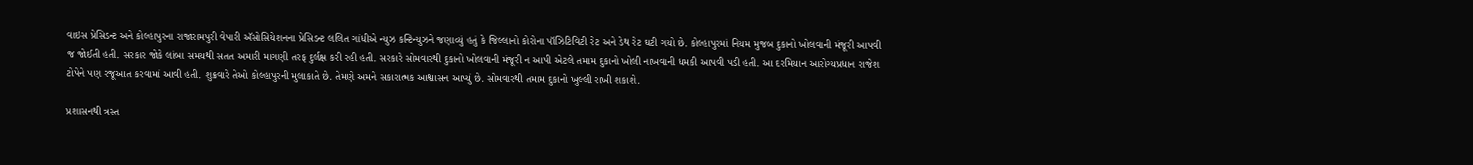વાઇસ પ્રેસિડન્ટ અને કોલ્હાપુરના રાજારામપુરી વેપારી ઍસોસિયેશનના પ્રેસિડન્ટ લલિત ગાંધીએ ન્યુઝ કન્ટિન્યુઝને જણાવ્યું હતું કે જિલ્લાનો કોરોના પૉઝિટિવિટી રેટ અને ડેથ રેટ ઘટી ગયો છે. કોલ્હાપુરમાં નિયમ મુજબ દુકાનો ખોલવાની મંજૂરી આપવી જ જોઈતી હતી. સરકાર જોકે લાંબા સમયથી સતત અમારી માગણી તરફ દુર્લક્ષ કરી રહી હતી. સરકારે સોમવારથી દુકાનો ખોલવાની મંજૂરી ન આપી એટલે તમામ દુકાનો ખોલી નાખવાની ધમકી આપવી પડી હતી. આ દરમિયાન આરોગ્યપ્રધાન રાજેશ ટોપેને પણ રજૂઆત કરવામાં આવી હતી. શુક્રવારે તેઓ કોલ્હાપુરની મુલાકાતે છે. તેમણે અમને સકારાત્મક આશ્વાસન આપ્યું છે. સોમવારથી તમામ દુકાનો ખુલ્લી રાખી શકાશે.

પ્રશાસનથી ત્રસ્ત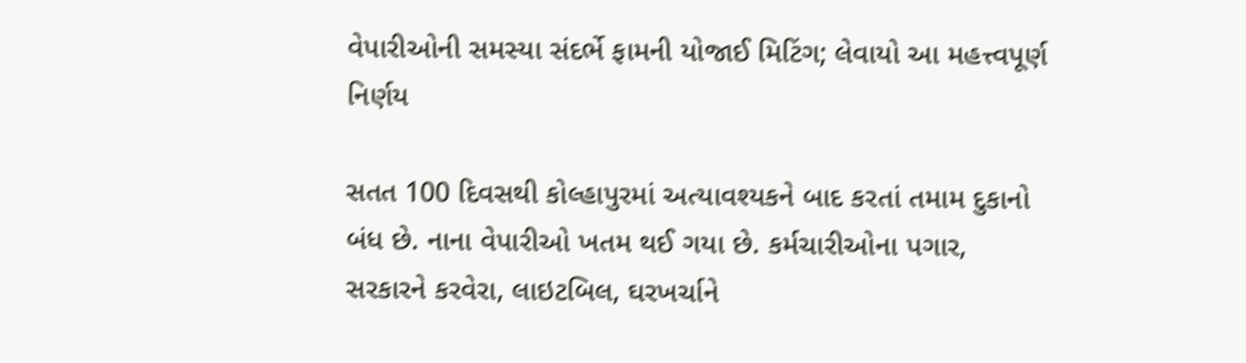વેપારીઓની સમસ્યા સંદર્ભે ફામની યોજાઈ મિટિંગ; લેવાયો આ મહત્ત્વપૂર્ણ નિર્ણય

સતત 100 દિવસથી કોલ્હાપુરમાં અત્યાવશ્યકને બાદ કરતાં તમામ દુકાનો બંધ છે. નાના વેપારીઓ ખતમ થઈ ગયા છે. કર્મચારીઓના પગાર, સરકારને કરવેરા, લાઇટબિલ, ઘરખર્ચાને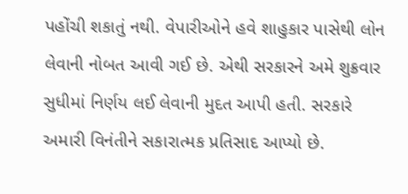પહોંચી શકાતું નથી. વેપારીઓને હવે શાહુકાર પાસેથી લોન લેવાની નોબત આવી ગઈ છે. એથી સરકારને અમે શુક્રવાર સુધીમાં નિર્ણય લઈ લેવાની મુદત આપી હતી. સરકારે અમારી વિનંતીને સકારાત્મક પ્રતિસાદ આપ્યો છે.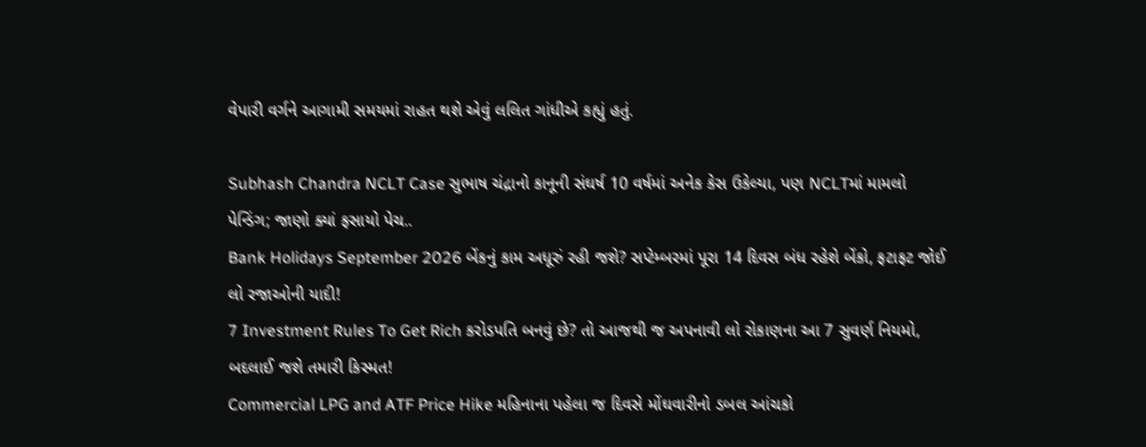વેપારી વર્ગને આગામી સમયમાં રાહત થશે એવું લલિત ગાંધીએ કહ્યું હતું.

Subhash Chandra NCLT Case સુભાષ ચંદ્રાનો કાનૂની સંઘર્ષ 10 વર્ષમાં અનેક કેસ ઉકેલ્યા, પણ NCLTમાં મામલો પેન્ડિંગ; જાણો ક્યાં ફસાયો પેચ..
Bank Holidays September 2026 બેંકનું કામ અધૂરું રહી જશે? સપ્ટેમ્બરમાં પૂરા 14 દિવસ બંધ રહેશે બેંકો, ફટાફટ જોઈ લો રજાઓની યાદી!
7 Investment Rules To Get Rich કરોડપતિ બનવું છે? તો આજથી જ અપનાવી લો રોકાણના આ 7 સુવર્ણ નિયમો, બદલાઈ જશે તમારી કિસ્મત!
Commercial LPG and ATF Price Hike મહિનાના પહેલા જ દિવસે મોંઘવારીનો ડબલ આંચકો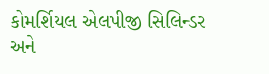કોમર્શિયલ એલપીજી સિલિન્ડર અને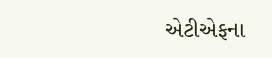એટીએફના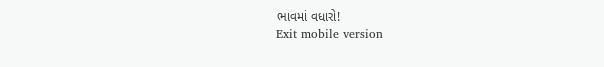ભાવમાં વધારો!
Exit mobile version